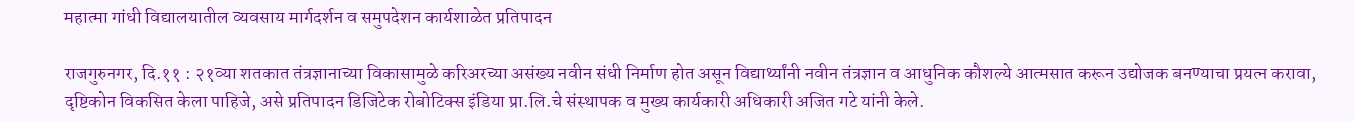महात्मा गांधी विद्यालयातील व्यवसाय मार्गदर्शन व समुपदेशन कार्यशाळेत प्रतिपादन

राजगुरुनगर, दि.११ : २१व्या शतकात तंत्रज्ञानाच्या विकासामुळे करिअरच्या असंख्य नवीन संधी निर्माण होत असून विद्यार्थ्यांनी नवीन तंत्रज्ञान व आधुनिक कौशल्ये आत्मसात करून उद्योजक बनण्याचा प्रयत्न करावा, दृष्टिकोन विकसित केला पाहिजे, असे प्रतिपादन डिजिटेक रोबोटिक्स इंडिया प्रा.लि.चे संस्थापक व मुख्य कार्यकारी अधिकारी अजित गटे यांनी केले.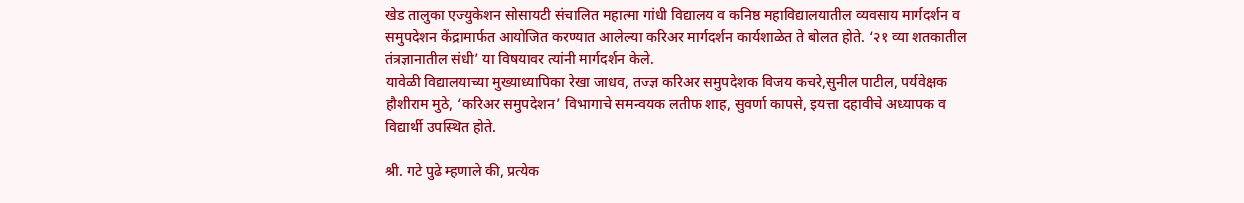खेड तालुका एज्युकेशन सोसायटी संचालित महात्मा गांधी विद्यालय व कनिष्ठ महाविद्यालयातील व्यवसाय मार्गदर्शन व समुपदेशन केंद्रामार्फत आयोजित करण्यात आलेल्या करिअर मार्गदर्शन कार्यशाळेत ते बोलत होते. ‘२१ व्या शतकातील तंत्रज्ञानातील संधी’ या विषयावर त्यांनी मार्गदर्शन केले.
यावेळी विद्यालयाच्या मुख्याध्यापिका रेखा जाधव, तज्ज्ञ करिअर समुपदेशक विजय कचरे,सुनील पाटील, पर्यवेक्षक हौशीराम मुठे, ‘करिअर समुपदेशन’ विभागाचे समन्वयक लतीफ शाह, सुवर्णा कापसे, इयत्ता दहावीचे अध्यापक व विद्यार्थी उपस्थित होते.

श्री. गटे पुढे म्हणाले की, प्रत्येक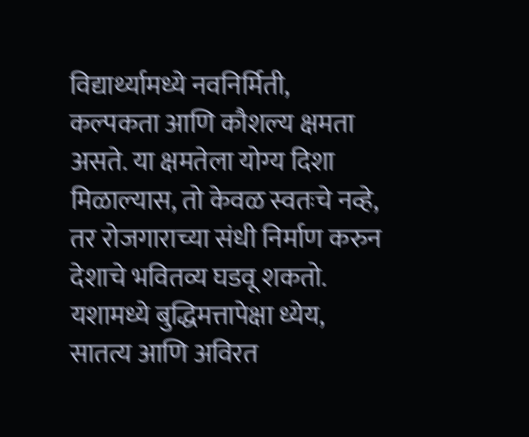विद्यार्थ्यामध्ये नवनिर्मिती, कल्पकता आणि कौशल्य क्षमता असते. या क्षमतेला योग्य दिशा मिळाल्यास, तो केवळ स्वतःचे नव्हे, तर रोजगाराच्या संधी निर्माण करुन देशाचे भवितव्य घडवू शकतो. यशामध्ये बुद्धिमत्तापेक्षा ध्येय, सातत्य आणि अविरत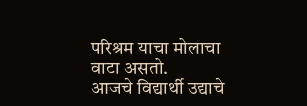परिश्रम याचा मोलाचा वाटा असतो.
आजचे विद्यार्थी उद्याचे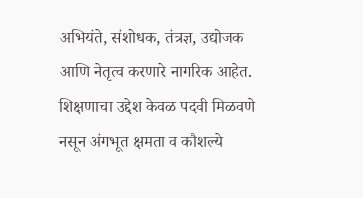अभियंते, संशोधक, तंत्रज्ञ, उद्योजक आणि नेतृत्व करणारे नागरिक आहेत. शिक्षणाचा उद्देश केवळ पदवी मिळवणे नसून अंगभूत क्षमता व कौशल्ये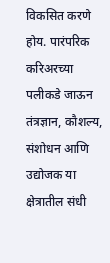विकसित करणे होय. पारंपरिक करिअरच्या पलीकडे जाऊन तंत्रज्ञान, कौशल्य, संशोधन आणि उद्योजक या क्षेत्रातील संधी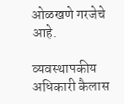ओळखणे गरजेचे आहे.

व्यवस्थापकीय अधिकारी कैलास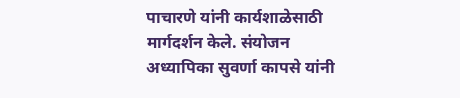पाचारणे यांनी कार्यशाळेसाठी मार्गदर्शन केले. संयोजन अध्यापिका सुवर्णा कापसे यांनी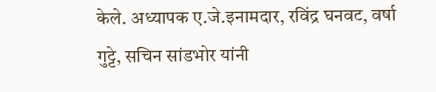केले. अध्यापक ए.जे.इनामदार, रविंद्र घनवट, वर्षा गुट्टे, सचिन सांडभोर यांनी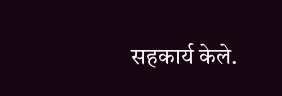सहकार्य केले.